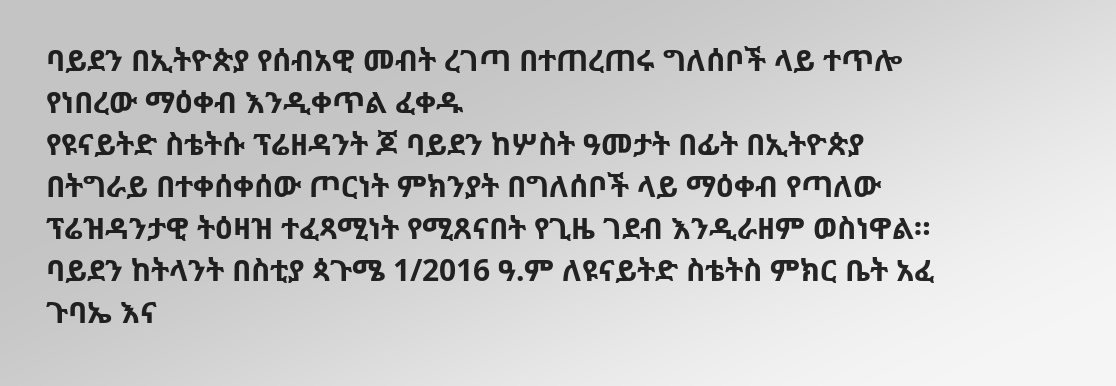ባይደን በኢትዮጵያ የሰብአዊ መብት ረገጣ በተጠረጠሩ ግለሰቦች ላይ ተጥሎ የነበረው ማዕቀብ እንዲቀጥል ፈቀዱ
የዩናይትድ ስቴትሱ ፕሬዘዳንት ጆ ባይደን ከሦስት ዓመታት በፊት በኢትዮጵያ በትግራይ በተቀሰቀሰው ጦርነት ምክንያት በግለሰቦች ላይ ማዕቀብ የጣለው ፕሬዝዳንታዊ ትዕዛዝ ተፈጻሚነት የሚጸናበት የጊዜ ገደብ እንዲራዘም ወስነዋል።
ባይደን ከትላንት በስቲያ ጳጉሜ 1/2016 ዓ.ም ለዩናይትድ ስቴትስ ምክር ቤት አፈ ጉባኤ እና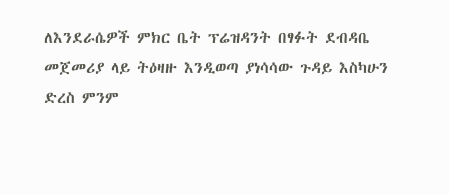ለእንደራሴዎች ምክር ቤት ፕሬዝዳንት በፃፉት ደብዳቤ መጀመሪያ ላይ ትዕዛዙ እንዲወጣ ያነሳሳው ጉዳይ እስካሁን ድረስ ምንም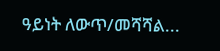ዓይነት ለውጥ/መሻሻል...